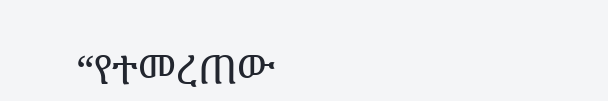“የተመረጠው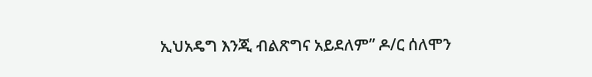ኢህአዴግ እንጂ ብልጽግና አይደለም” ዶ/ር ሰለሞን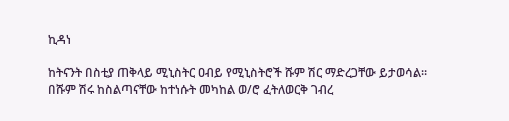ኪዳነ

ከትናንት በስቲያ ጠቅላይ ሚኒስትር ዐብይ የሚኒስትሮች ሹም ሽር ማድረጋቸው ይታወሳል። በሹም ሽሩ ከስልጣናቸው ከተነሱት መካከል ወ/ሮ ፈትለወርቅ ገብረ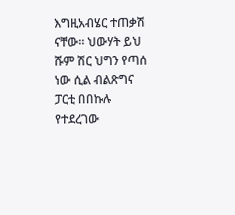እግዚአብሄር ተጠቃሽ ናቸው። ህውሃት ይህ ሹም ሽር ህግን የጣሰ ነው ሲል ብልጽግና ፓርቲ በበኩሉ የተደረገው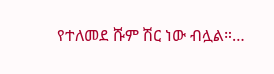የተለመደ ሹም ሽር ነው ብሏል።…